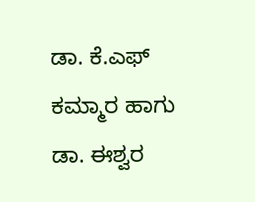ಡಾ. ಕೆ.ಎಫ್ ಕಮ್ಮಾರ ಹಾಗು ಡಾ. ಈಶ್ವರ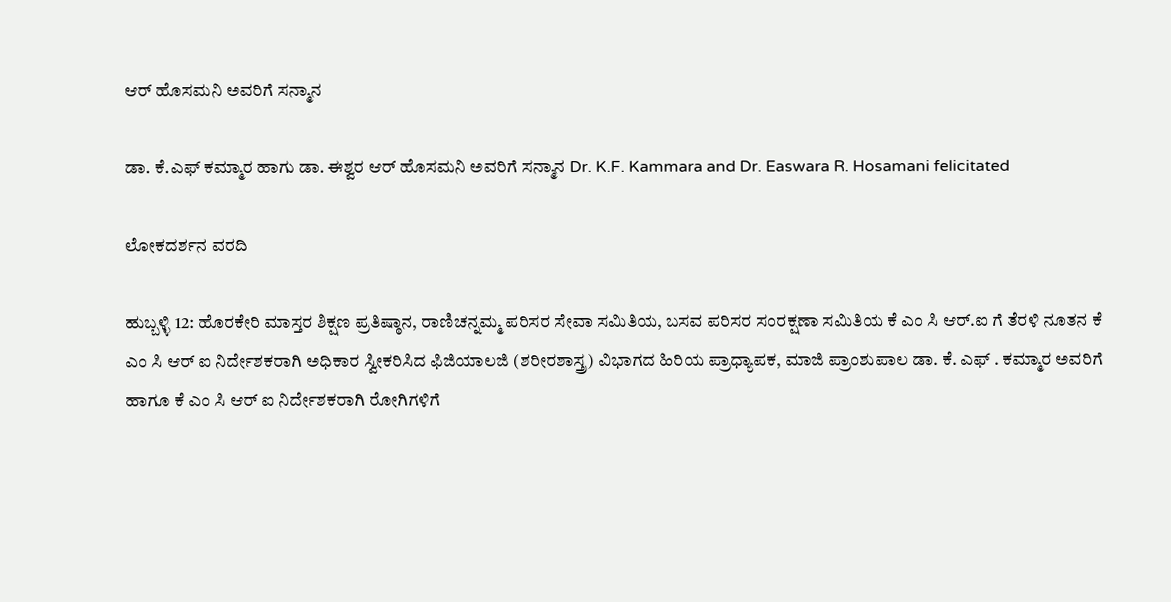ಆರ್ ಹೊಸಮನಿ ಅವರಿಗೆ ಸನ್ಮಾನ

ಡಾ. ಕೆ.ಎಫ್ ಕಮ್ಮಾರ ಹಾಗು ಡಾ. ಈಶ್ವರ ಆರ್ ಹೊಸಮನಿ ಅವರಿಗೆ ಸನ್ಮಾನ Dr. K.F. Kammara and Dr. Easwara R. Hosamani felicitated

ಲೋಕದರ್ಶನ ವರದಿ

ಹುಬ್ಬಳ್ಳಿ 12: ಹೊರಕೇರಿ ಮಾಸ್ತರ ಶಿಕ್ಷಣ ಪ್ರತಿಷ್ಠಾನ, ರಾಣಿಚನ್ನಮ್ಮ ಪರಿಸರ ಸೇವಾ ಸಮಿತಿಯ, ಬಸವ ಪರಿಸರ ಸಂರಕ್ಷಣಾ ಸಮಿತಿಯ ಕೆ ಎಂ ಸಿ ಆರ್‌.ಐ ಗೆ ತೆರಳಿ ನೂತನ ಕೆ ಎಂ ಸಿ ಆರ್ ಐ ನಿರ್ದೇಶಕರಾಗಿ ಅಧಿಕಾರ ಸ್ವೀಕರಿಸಿದ ಫಿಜಿಯಾಲಜಿ (ಶರೀರಶಾಸ್ತ್ರ) ವಿಭಾಗದ ಹಿರಿಯ ಪ್ರಾಧ್ಯಾಪಕ, ಮಾಜಿ ಪ್ರಾಂಶುಪಾಲ ಡಾ. ಕೆ. ಎಫ್ . ಕಮ್ಮಾರ ಅವರಿಗೆ ಹಾಗೂ ಕೆ ಎಂ ಸಿ ಆರ್ ಐ ನಿರ್ದೇಶಕರಾಗಿ ರೋಗಿಗಳಿಗೆ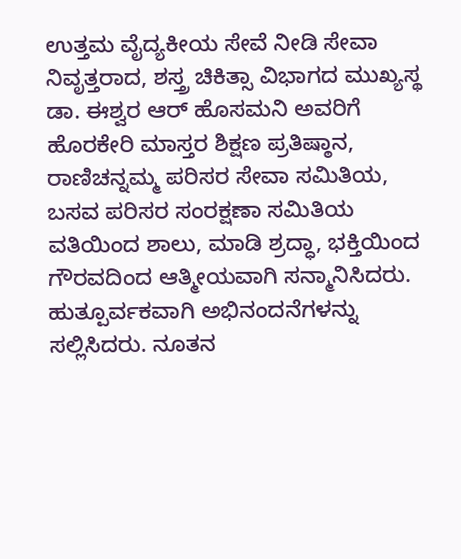ಉತ್ತಮ ವೈದ್ಯಕೀಯ ಸೇವೆ ನೀಡಿ ಸೇವಾ ನಿವೃತ್ತರಾದ, ಶಸ್ತ್ರ ಚಿಕಿತ್ಸಾ ವಿಭಾಗದ ಮುಖ್ಯಸ್ಥ ಡಾ. ಈಶ್ವರ ಆರ್ ಹೊಸಮನಿ ಅವರಿಗೆ ಹೊರಕೇರಿ ಮಾಸ್ತರ ಶಿಕ್ಷಣ ಪ್ರತಿಷ್ಠಾನ, ರಾಣಿಚನ್ನಮ್ಮ ಪರಿಸರ ಸೇವಾ ಸಮಿತಿಯ, ಬಸವ ಪರಿಸರ ಸಂರಕ್ಷಣಾ ಸಮಿತಿಯ ವತಿಯಿಂದ ಶಾಲು, ಮಾಡಿ ಶ್ರದ್ಧಾ, ಭಕ್ತಿಯಿಂದ ಗೌರವದಿಂದ ಆತ್ಮೀಯವಾಗಿ ಸನ್ಮಾನಿಸಿದರು. ಹುತ್ಪೂರ್ವಕವಾಗಿ ಅಭಿನಂದನೆಗಳನ್ನು ಸಲ್ಲಿಸಿದರು. ನೂತನ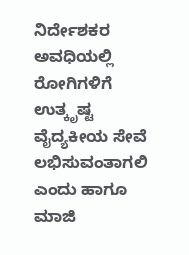ನಿರ್ದೇಶಕರ ಅವಧಿಯಲ್ಲಿ ರೋಗಿಗಳಿಗೆ ಉತ್ಕೃಷ್ಟ ವೈದ್ಯಕೀಯ ಸೇವೆ ಲಭಿಸುವಂತಾಗಲಿ ಎಂದು ಹಾಗೂ ಮಾಜಿ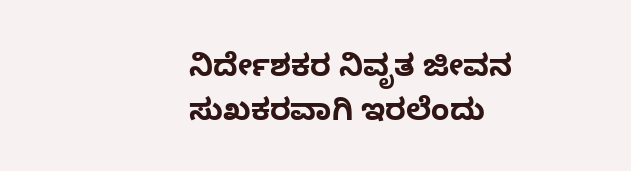ನಿರ್ದೇಶಕರ ನಿವೃತ ಜೀವನ ಸುಖಕರವಾಗಿ ಇರಲೆಂದು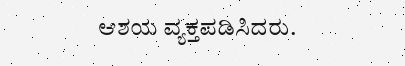ಆಶಯ ವ್ಯಕ್ತಪಡಿಸಿದರು.